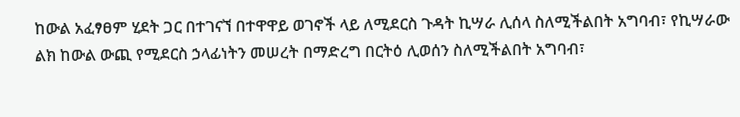ከውል አፈፃፀም ሂደት ጋር በተገናኘ በተዋዋይ ወገኖች ላይ ለሚደርስ ጉዳት ኪሣራ ሊሰላ ስለሚችልበት አግባብ፣ የኪሣራው ልክ ከውል ውጪ የሚደርስ ኃላፊነትን መሠረት በማድረግ በርትዕ ሊወሰን ስለሚችልበት አግባብ፣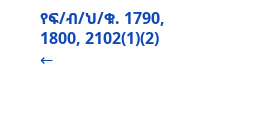የፍ/ብ/ህ/ቁ. 1790, 1800, 2102(1)(2)
←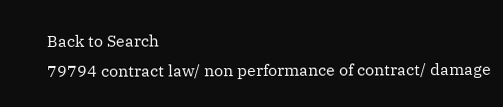Back to Search
79794 contract law/ non performance of contract/ damage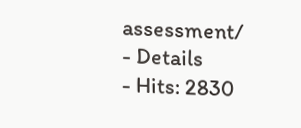assessment/
- Details
- Hits: 2830